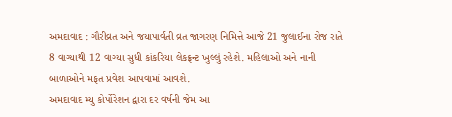અમદાવાદ : ગૌરીવ્રત અને જયાપાર્વતી વ્રત જાગરણ નિમિત્તે આજે 21 જુલાઈના રોજ રાતે 8 વાગ્યાથી 12 વાગ્યા સુધી કાંકરિયા લેકફ્રન્ટ ખુલ્લું રહેશે. મહિલાઓ અને નાની બાળાઓને મફત પ્રવેશ આપવામાં આવશે.
અમદાવાદ મ્યુ કોર્પોરેશન દ્વારા દર વર્ષની જેમ આ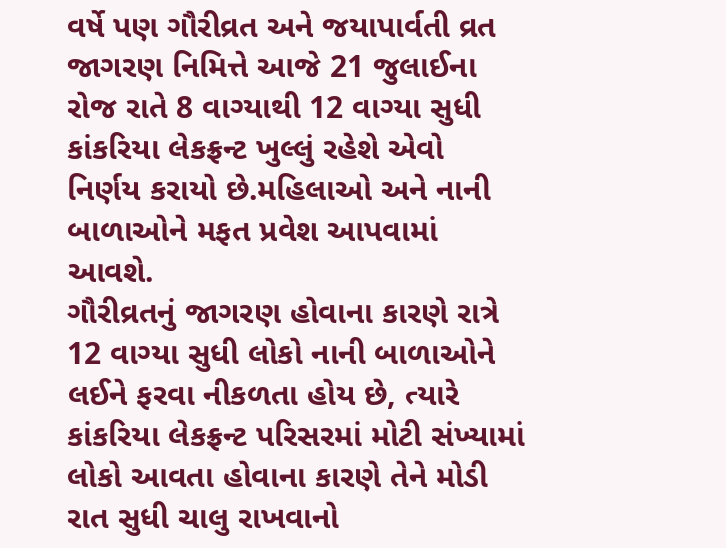વર્ષે પણ ગૌરીવ્રત અને જયાપાર્વતી વ્રત જાગરણ નિમિત્તે આજે 21 જુલાઈના રોજ રાતે 8 વાગ્યાથી 12 વાગ્યા સુધી કાંકરિયા લેકફ્રન્ટ ખુલ્લું રહેશે એવો નિર્ણય કરાયો છે.મહિલાઓ અને નાની બાળાઓને મફત પ્રવેશ આપવામાં આવશે.
ગૌરીવ્રતનું જાગરણ હોવાના કારણે રાત્રે 12 વાગ્યા સુધી લોકો નાની બાળાઓને લઈને ફરવા નીકળતા હોય છે, ત્યારે કાંકરિયા લેકફ્રન્ટ પરિસરમાં મોટી સંખ્યામાં લોકો આવતા હોવાના કારણે તેને મોડી રાત સુધી ચાલુ રાખવાનો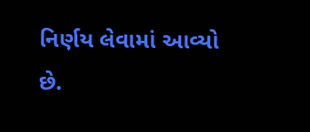નિર્ણય લેવામાં આવ્યો છે.